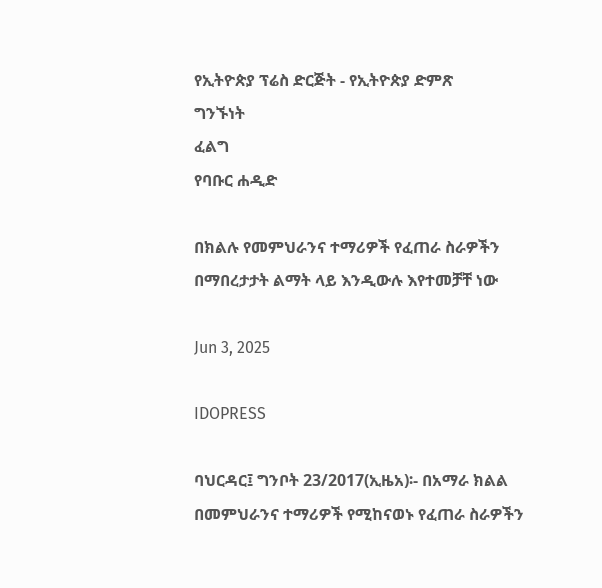የኢትዮጵያ ፕሬስ ድርጅት - የኢትዮጵያ ድምጽ
ግንኙነት
ፈልግ
የባቡር ሐዲድ

በክልሉ የመምህራንና ተማሪዎች የፈጠራ ስራዎችን በማበረታታት ልማት ላይ እንዲውሉ እየተመቻቸ ነው

Jun 3, 2025

IDOPRESS

ባህርዳር፤ ግንቦት 23/2017(ኢዜአ)፡- በአማራ ክልል በመምህራንና ተማሪዎች የሚከናወኑ የፈጠራ ስራዎችን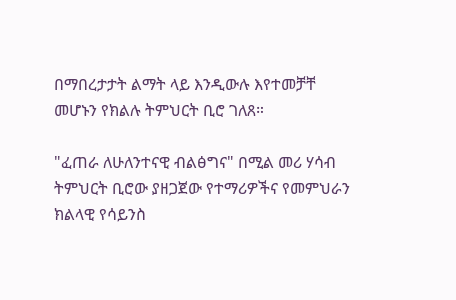በማበረታታት ልማት ላይ እንዲውሉ እየተመቻቸ መሆኑን የክልሉ ትምህርት ቢሮ ገለጸ።

"ፈጠራ ለሁለንተናዊ ብልፅግና" በሚል መሪ ሃሳብ ትምህርት ቢሮው ያዘጋጀው የተማሪዎችና የመምህራን ክልላዊ የሳይንስ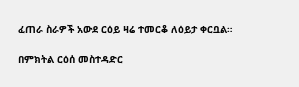ፈጠራ ስራዎች አውደ ርዕይ ዛሬ ተመርቆ ለዕይታ ቀርቧል።

በምክትል ርዕሰ መስተዳድር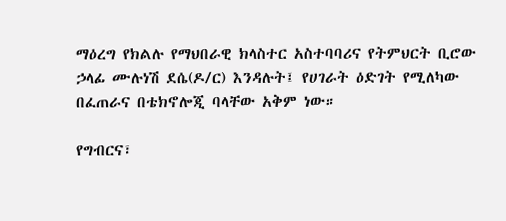ማዕረግ የክልሉ የማህበራዊ ክላስተር አስተባባሪና የትምህርት ቢሮው ኃላፊ ሙሉነሽ ደሴ(ዶ/ር) እንዳሉት፤ የሀገራት ዕድገት የሚለካው በፈጠራና በቴክኖሎጂ ባላቸው አቅም ነው።

የግብርና፣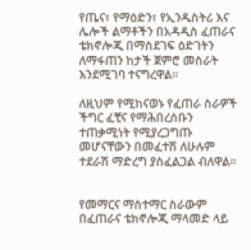የጤና፣ የማዕድን፣ የኢንዱስትሪ እና ሌሎች ልማቶችን በአዳዲስ ፈጠራና ቴክኖሎጂ በማስደገፍ ዕድገትን ለማፋጠን ከታች ጀምሮ መስራት እንደሚገባ ተናግረዋል።

ለዚህም የሚከናወኑ የፈጠራ ስራዎች ችግር ፈቺና የማሕበረሰቡን ተጠቃሚነት የሚያረጋግጡ መሆናቸውን በመፈተሽ ለሁሉም ተደራሽ ማድረግ ያስፈልጋል ብለዋል።


የመማርና ማስተማር ስራውም በፈጠራና ቴክኖሎጂ ማላመድ ላይ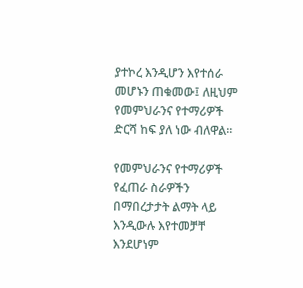ያተኮረ እንዲሆን እየተሰራ መሆኑን ጠቁመው፤ ለዚህም የመምህራንና የተማሪዎች ድርሻ ከፍ ያለ ነው ብለዋል።

የመምህራንና የተማሪዎች የፈጠራ ስራዎችን በማበረታታት ልማት ላይ እንዲውሉ እየተመቻቸ እንደሆነም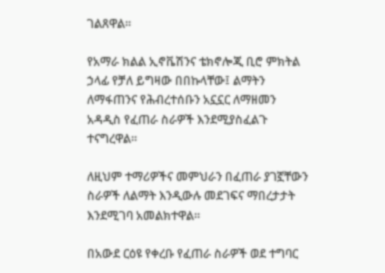ገልጸዋል።

የአማራ ክልል ኢኖቬሽንና ቴክኖሎጂ ቢሮ ምክትል ኃላፊ የቻለ ይግዛው በበኩላቸው፤ ልማትን ለማፋጠንና የሕብረተሰቡን አኗኗር ለማዘመን አዳዲስ የፈጠራ ስራዎች እንደሚያስፈልጉ ተናግረዋል።

ለዚህም ተማሪዎችና መምህራን በፈጠራ ያገኟቸውን ስራዎች ለልማት እንዲውሉ መደገፍና ማበረታታት እንደሚገባ አመልክተዋል።

በአውደ ርዕዩ የቀረቡ የፈጠራ ስራዎች ወደ ተግባር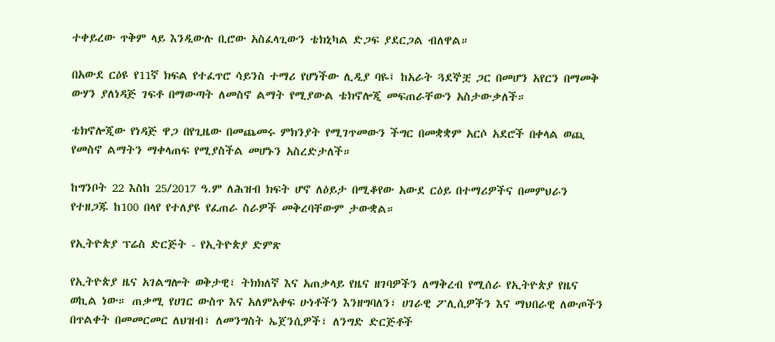ተቀይረው ጥቅም ላይ እንዲውሉ ቢሮው አስፈላጊውን ቴክኒካል ድጋፍ ያደርጋል ብለዋል።

በአውደ ርዕዩ የ11ኛ ክፍል የተፈጥሮ ሳይንስ ተማሪ የሆነችው ሊዲያ ባዬ፤ ከአራት ጓደኞቿ ጋር በመሆን አየርን በማመቅ ውሃን ያለነዳጅ ገፍቶ በማውጣት ለመስኖ ልማት የሚያውል ቴክኖሎጂ መፍጠራቸውን አስታውቃለች።

ቴክኖሎጂው የነዳጅ ዋጋ በየጊዜው በመጨመሩ ምክንያት የሚገጥመውን ችግር በመቋቋም አርሶ አደሮች በቀላል ወጪ የመስኖ ልማትን ማቀላጠፍ የሚያስችል መሆኑን አስረድታለች።

ከግንቦት 22 እስከ 25/2017 ዓ.ም ለሕዝብ ክፍት ሆኖ ለዕይታ በሚቆየው አውደ ርዕይ በተማሪዎችና በመምህራን የተዘጋጁ ከ100 በላየ የተለያዩ የፈጠራ ስራዎች መቅረባቸውም ታውቋል።

የኢትዮጵያ ፕሬስ ድርጅት - የኢትዮጵያ ድምጽ

የኢትዮጵያ ዜና አገልግሎት ወቅታዊ፣ ትክክለኛ እና አጠቃላይ የዜና ዘገባዎችን ለማቅረብ የሚሰራ የኢትዮጵያ የዜና ወኪል ነው። ጠቃሚ የሀገር ውስጥ እና አለምአቀፍ ሁነቶችን እንዘግባለን፣ ሀገራዊ ፖሊሲዎችን እና ማህበራዊ ለውጦችን በጥልቀት በመመርመር ለህዝብ፣ ለመንግስት ኤጀንሲዎች፣ ለንግድ ድርጅቶች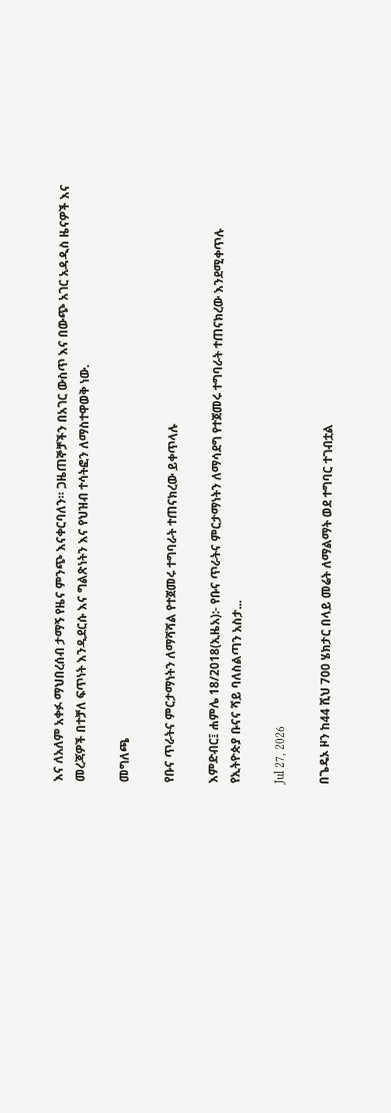እና ለአለም አቀፉ ማህበረሰብ ታማኝ የዜና ምንጭ እናቀርባለን። ጋዜጠኞቻችን በአገር ውስጥ እና በውጭ አገር አዳዲስ ዜናዎች እና መረጃዎች በተቻለ ፍጥነት እንዲደርሱ እና ግልጽነትን እና የህዝብ ተሳትፎን ለማስተዋወቅ ነው.

መግለጫ

የቡና ጥራትና ምርታማነትን ለማሻሻል የተጀመሩ ተግባራት ተጠናክረው ይቀጥላሉ

እምድብር፤ ሐምሌ 18/2018(ኢዜአ):- የቡና ጥራትና ምርታማነትን ለማሳደግ የተጀመሩ ተግባራት ተጠናክረው እንደሚቀጥሉ የኢትዮጵያ ቡናና ሻይ ባለስልጣን አስታ...

Jul 27, 2026

በጌዴኦ ዞን ከ44 ሺህ 700 ሄክታር በላይ መሬት ለማልማት ወደ ተግባር ተገብቷል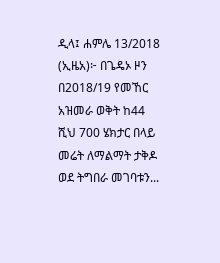ዲላ፤ ሐምሌ 13/2018 (ኢዜአ)፦ በጌዴኦ ዞን በ2018/19 የመኸር አዝመራ ወቅት ከ44 ሺህ 700 ሄክታር በላይ መሬት ለማልማት ታቅዶ ወደ ትግበራ መገባቱን...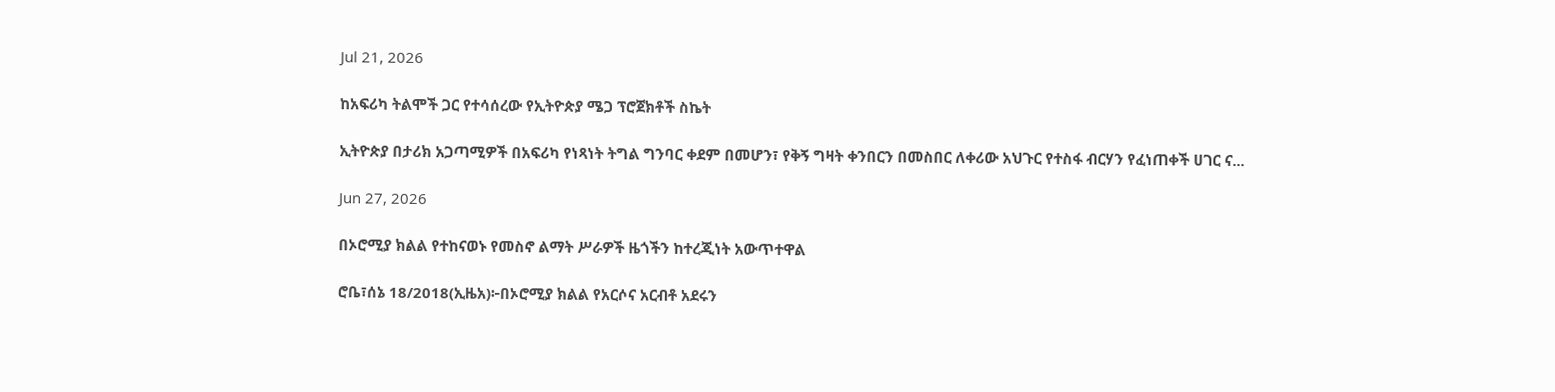Jul 21, 2026

ከአፍሪካ ትልሞች ጋር የተሳሰረው የኢትዮጵያ ሜጋ ፕሮጀክቶች ስኬት

ኢትዮጵያ በታሪክ አጋጣሚዎች በአፍሪካ የነጻነት ትግል ግንባር ቀደም በመሆን፣ የቅኝ ግዛት ቀንበርን በመስበር ለቀሪው አህጉር የተስፋ ብርሃን የፈነጠቀች ሀገር ና...

Jun 27, 2026

በኦሮሚያ ክልል የተከናወኑ የመስኖ ልማት ሥራዎች ዜጎችን ከተረጂነት አውጥተዋል

ሮቤ፣ሰኔ 18/2018(ኢዜአ)፦በኦሮሚያ ክልል የአርሶና አርብቶ አደሩን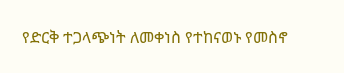የድርቅ ተጋላጭነት ለመቀነስ የተከናወኑ የመስኖ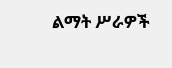ልማት ሥራዎች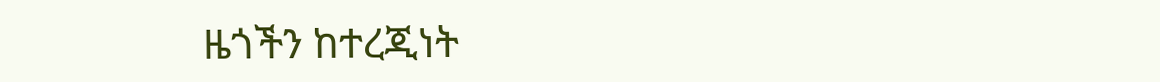ዜጎችን ከተረጂነት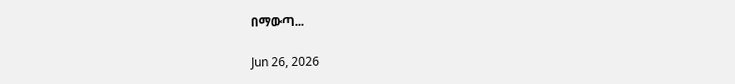በማውጣ...

Jun 26, 2026